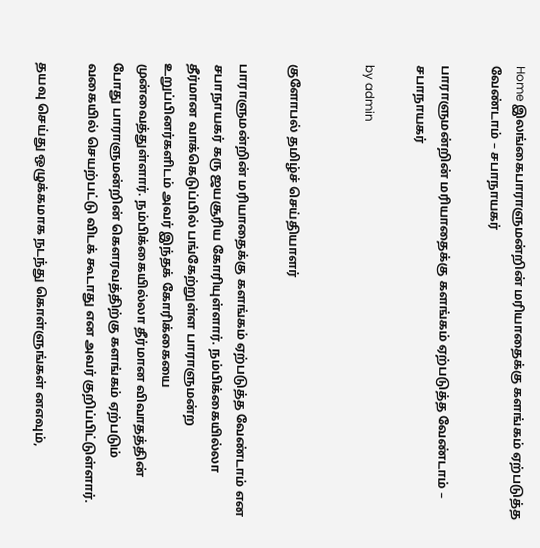Home இலங்கைபாராளுமன்றின் மரியாதைக்கு களங்கம் ஏற்படுத்த வேண்டாம் – சபாநாயகர்

பாராளுமன்றின் மரியாதைக்கு களங்கம் ஏற்படுத்த வேண்டாம் – சபாநாயகர்

by admin


குளோபல் தமிழ்ச் செய்தியாளர்

பாராளுமன்றின் மரியாதைக்கு களங்கம் ஏற்படுத்த வேண்டாம் என சபாநாயகர் கரு ஜயசூரிய கோரியுள்ளார். நம்பிக்கையில்லா தீர்மான வாக்கெடுப்பில் பங்கேற்றுள்ள பாராளுமன்ற உறுப்பினர்களிடம் அவர் இந்தக் கோரிக்கையை முன்வைத்துள்ளார். நம்பிக்கையில்லா தீர்மான விவாதத்தின் போது பாராளுமன்றின் கௌரவத்திற்கு களங்கம் ஏற்படும் வகையில் செயற்பட்டு விடக் கூடாது என அவர் குறிப்பிட்டுள்ளார்.

தயவு செய்து ஒழுக்கமாக நடந்து கொள்ளுங்கள் னஎவும்,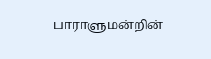பாராளுமன்றின்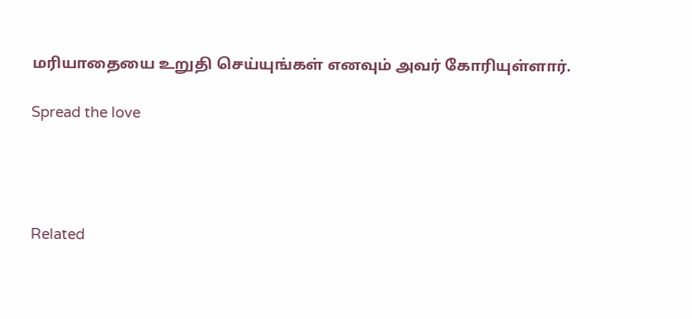மரியாதையை உறுதி செய்யுங்கள் எனவும் அவர் கோரியுள்ளார்.

Spread the love




Related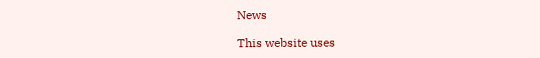News

This website uses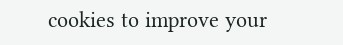cookies to improve your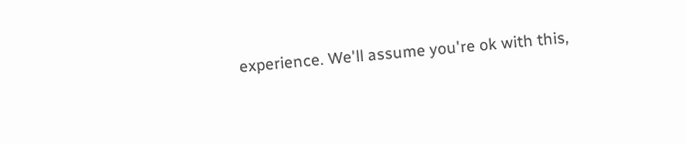experience. We'll assume you're ok with this,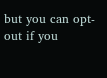but you can opt-out if you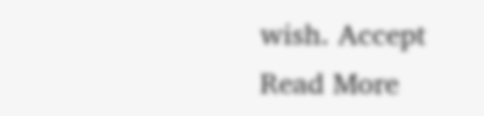wish. Accept Read More